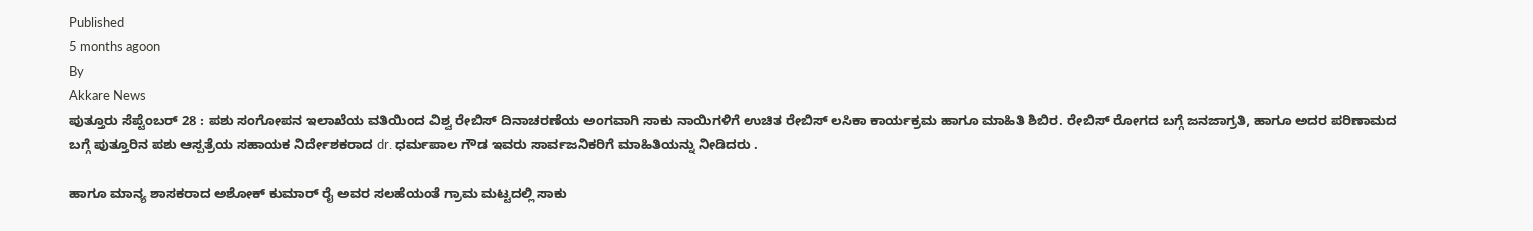Published
5 months agoon
By
Akkare News
ಪುತ್ತೂರು ಸೆಪ್ಟೆಂಬರ್ 28 : ಪಶು ಸಂಗೋಪನ ಇಲಾಖೆಯ ವತಿಯಿಂದ ವಿಶ್ವ ರೇಬಿಸ್ ದಿನಾಚರಣೆಯ ಅಂಗವಾಗಿ ಸಾಕು ನಾಯಿಗಳಿಗೆ ಉಚಿತ ರೇಬಿಸ್ ಲಸಿಕಾ ಕಾರ್ಯಕ್ರಮ ಹಾಗೂ ಮಾಹಿತಿ ಶಿಬಿರ. ರೇಬಿಸ್ ರೋಗದ ಬಗ್ಗೆ ಜನಜಾಗ್ರತಿ, ಹಾಗೂ ಅದರ ಪರಿಣಾಮದ ಬಗ್ಗೆ ಪುತ್ತೂರಿನ ಪಶು ಆಸ್ಪತ್ರೆಯ ಸಹಾಯಕ ನಿರ್ದೇಶಕರಾದ dr. ಧರ್ಮಪಾಲ ಗೌಡ ಇವರು ಸಾರ್ವಜನಿಕರಿಗೆ ಮಾಹಿತಿಯನ್ನು ನೀಡಿದರು .

ಹಾಗೂ ಮಾನ್ಯ ಶಾಸಕರಾದ ಅಶೋಕ್ ಕುಮಾರ್ ರೈ ಅವರ ಸಲಹೆಯಂತೆ ಗ್ರಾಮ ಮಟ್ಟದಲ್ಲಿ ಸಾಕು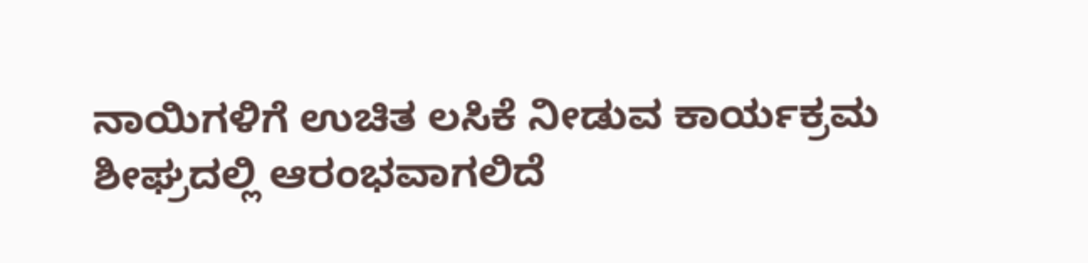ನಾಯಿಗಳಿಗೆ ಉಚಿತ ಲಸಿಕೆ ನೀಡುವ ಕಾರ್ಯಕ್ರಮ ಶೀಘ್ರದಲ್ಲಿ ಆರಂಭವಾಗಲಿದೆ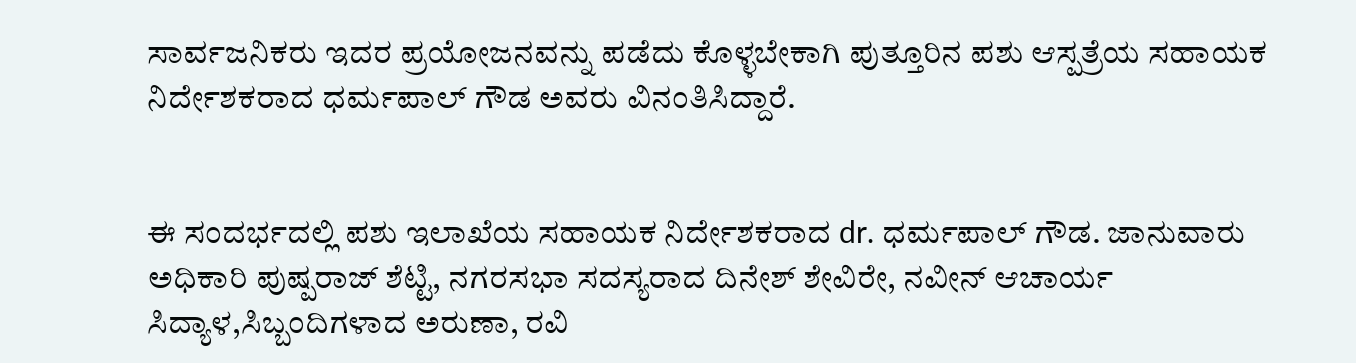ಸಾರ್ವಜನಿಕರು ಇದರ ಪ್ರಯೋಜನವನ್ನು ಪಡೆದು ಕೊಳ್ಳಬೇಕಾಗಿ ಪುತ್ತೂರಿನ ಪಶು ಆಸ್ಪತ್ರೆಯ ಸಹಾಯಕ ನಿರ್ದೇಶಕರಾದ ಧರ್ಮಪಾಲ್ ಗೌಡ ಅವರು ವಿನಂತಿಸಿದ್ದಾರೆ.


ಈ ಸಂದರ್ಭದಲ್ಲಿ ಪಶು ಇಲಾಖೆಯ ಸಹಾಯಕ ನಿರ್ದೇಶಕರಾದ dr. ಧರ್ಮಪಾಲ್ ಗೌಡ. ಜಾನುವಾರು ಅಧಿಕಾರಿ ಪುಷ್ಪರಾಜ್ ಶೆಟ್ಟಿ, ನಗರಸಭಾ ಸದಸ್ಯರಾದ ದಿನೇಶ್ ಶೇವಿರೇ, ನವೀನ್ ಆಚಾರ್ಯ ಸಿದ್ಯಾಳ,ಸಿಬ್ಬಂದಿಗಳಾದ ಅರುಣಾ, ರವಿ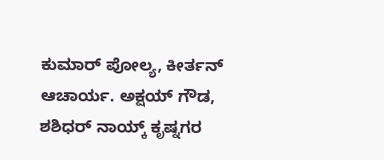ಕುಮಾರ್ ಪೋಲ್ಯ, ಕೀರ್ತನ್ ಆಚಾರ್ಯ. ಅಕ್ಷಯ್ ಗೌಡ, ಶಶಿಧರ್ ನಾಯ್ಕ್ ಕೃಷ್ನಗರ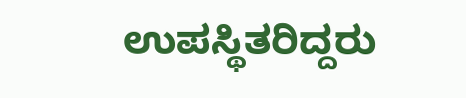ಉಪಸ್ಥಿತರಿದ್ದರು